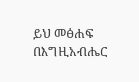ይህ መፅሐፍ በእግዚአብሔር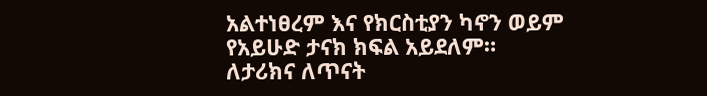አልተነፀረም እና የክርስቲያን ካኖን ወይም የአይሁድ ታናክ ክፍል አይደለም። ለታሪክና ለጥናት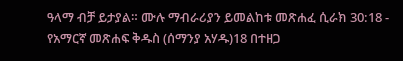ዓላማ ብቻ ይታያል። ሙሉ ማብራሪያን ይመልከቱ መጽሐፈ ሲራክ 30:18 - የአማርኛ መጽሐፍ ቅዱስ (ሰማንያ አሃዱ)18 በተዘጋ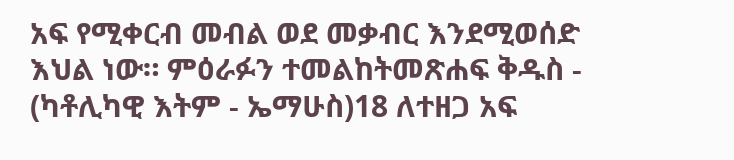አፍ የሚቀርብ መብል ወደ መቃብር እንደሚወሰድ እህል ነው። ምዕራፉን ተመልከትመጽሐፍ ቅዱስ - (ካቶሊካዊ እትም - ኤማሁስ)18 ለተዘጋ አፍ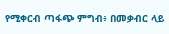የሚቀርብ ጣፋጭ ምግብ፥ በመቃብር ላይ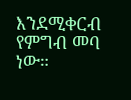እንደሚቀርብ የምግብ መባ ነው።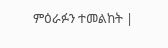ምዕራፉን ተመልከት |